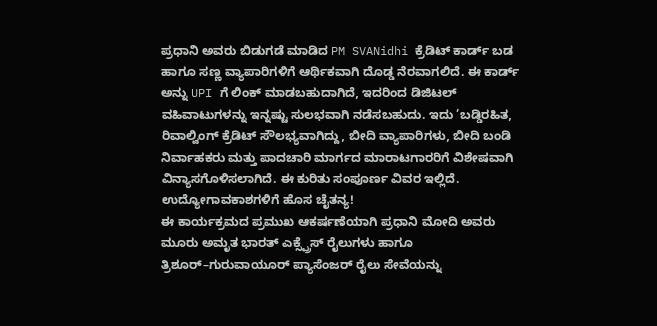ಪ್ರಧಾನಿ ಅವರು ಬಿಡುಗಡೆ ಮಾಡಿದ PM SVANidhi ಕ್ರೆಡಿಟ್ ಕಾರ್ಡ್ ಬಡ ಹಾಗೂ ಸಣ್ಣ ವ್ಯಾಪಾರಿಗಳಿಗೆ ಆರ್ಥಿಕವಾಗಿ ದೊಡ್ಡ ನೆರವಾಗಲಿದೆ. ಈ ಕಾರ್ಡ್ ಅನ್ನು UPI ಗೆ ಲಿಂಕ್ ಮಾಡಬಹುದಾಗಿದೆ, ಇದರಿಂದ ಡಿಜಿಟಲ್ ವಹಿವಾಟುಗಳನ್ನು ಇನ್ನಷ್ಟು ಸುಲಭವಾಗಿ ನಡೆಸಬಹುದು. ಇದು ’ಬಡ್ಡಿರಹಿತ, ರಿವಾಲ್ವಿಂಗ್ ಕ್ರೆಡಿಟ್ ಸೌಲಭ್ಯವಾಗಿದ್ದು, ಬೀದಿ ವ್ಯಾಪಾರಿಗಳು, ಬೀದಿ ಬಂಡಿ ನಿರ್ವಾಹಕರು ಮತ್ತು ಪಾದಚಾರಿ ಮಾರ್ಗದ ಮಾರಾಟಗಾರರಿಗೆ ವಿಶೇಷವಾಗಿ ವಿನ್ಯಾಸಗೊಳಿಸಲಾಗಿದೆ. ಈ ಕುರಿತು ಸಂಪೂರ್ಣ ವಿವರ ಇಲ್ಲಿದೆ.
ಉದ್ಯೋಗಾವಕಾಶಗಳಿಗೆ ಹೊಸ ಚೈತನ್ಯ!
ಈ ಕಾರ್ಯಕ್ರಮದ ಪ್ರಮುಖ ಆಕರ್ಷಣೆಯಾಗಿ ಪ್ರಧಾನಿ ಮೋದಿ ಅವರು ಮೂರು ಅಮೃತ ಭಾರತ್ ಎಕ್ಸ್ಪ್ರೆಸ್ ರೈಲುಗಳು ಹಾಗೂ ತ್ರಿಶೂರ್–ಗುರುವಾಯೂರ್ ಪ್ಯಾಸೆಂಜರ್ ರೈಲು ಸೇವೆಯನ್ನು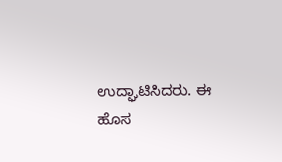ಉದ್ಘಾಟಿಸಿದರು. ಈ ಹೊಸ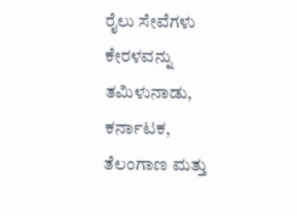ರೈಲು ಸೇವೆಗಳು ಕೇರಳವನ್ನು ತಮಿಳುನಾಡು, ಕರ್ನಾಟಕ, ತೆಲಂಗಾಣ ಮತ್ತು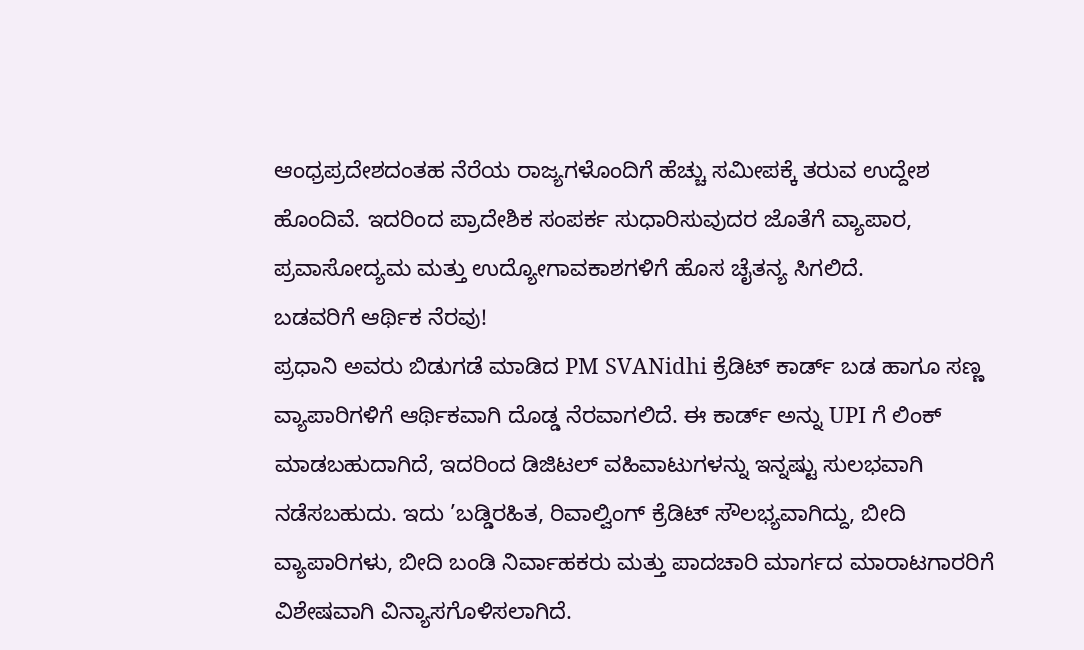ಆಂಧ್ರಪ್ರದೇಶದಂತಹ ನೆರೆಯ ರಾಜ್ಯಗಳೊಂದಿಗೆ ಹೆಚ್ಚು ಸಮೀಪಕ್ಕೆ ತರುವ ಉದ್ದೇಶ ಹೊಂದಿವೆ. ಇದರಿಂದ ಪ್ರಾದೇಶಿಕ ಸಂಪರ್ಕ ಸುಧಾರಿಸುವುದರ ಜೊತೆಗೆ ವ್ಯಾಪಾರ, ಪ್ರವಾಸೋದ್ಯಮ ಮತ್ತು ಉದ್ಯೋಗಾವಕಾಶಗಳಿಗೆ ಹೊಸ ಚೈತನ್ಯ ಸಿಗಲಿದೆ.
ಬಡವರಿಗೆ ಆರ್ಥಿಕ ನೆರವು!
ಪ್ರಧಾನಿ ಅವರು ಬಿಡುಗಡೆ ಮಾಡಿದ PM SVANidhi ಕ್ರೆಡಿಟ್ ಕಾರ್ಡ್ ಬಡ ಹಾಗೂ ಸಣ್ಣ ವ್ಯಾಪಾರಿಗಳಿಗೆ ಆರ್ಥಿಕವಾಗಿ ದೊಡ್ಡ ನೆರವಾಗಲಿದೆ. ಈ ಕಾರ್ಡ್ ಅನ್ನು UPI ಗೆ ಲಿಂಕ್ ಮಾಡಬಹುದಾಗಿದೆ, ಇದರಿಂದ ಡಿಜಿಟಲ್ ವಹಿವಾಟುಗಳನ್ನು ಇನ್ನಷ್ಟು ಸುಲಭವಾಗಿ ನಡೆಸಬಹುದು. ಇದು ’ಬಡ್ಡಿರಹಿತ, ರಿವಾಲ್ವಿಂಗ್ ಕ್ರೆಡಿಟ್ ಸೌಲಭ್ಯವಾಗಿದ್ದು, ಬೀದಿ ವ್ಯಾಪಾರಿಗಳು, ಬೀದಿ ಬಂಡಿ ನಿರ್ವಾಹಕರು ಮತ್ತು ಪಾದಚಾರಿ ಮಾರ್ಗದ ಮಾರಾಟಗಾರರಿಗೆ ವಿಶೇಷವಾಗಿ ವಿನ್ಯಾಸಗೊಳಿಸಲಾಗಿದೆ.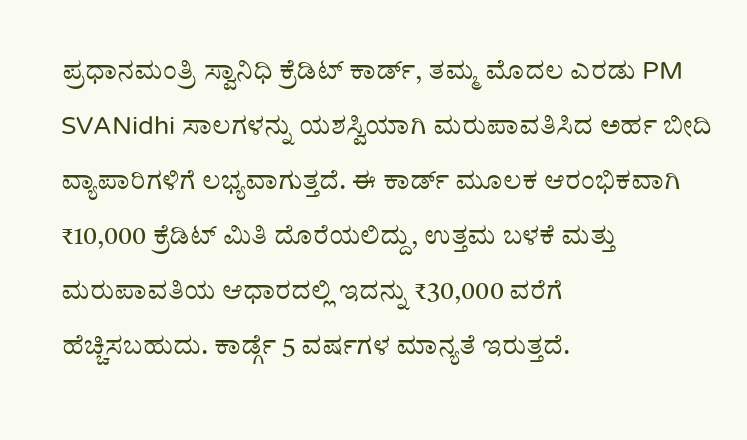ಪ್ರಧಾನಮಂತ್ರಿ ಸ್ವಾನಿಧಿ ಕ್ರೆಡಿಟ್ ಕಾರ್ಡ್, ತಮ್ಮ ಮೊದಲ ಎರಡು PM SVANidhi ಸಾಲಗಳನ್ನು ಯಶಸ್ವಿಯಾಗಿ ಮರುಪಾವತಿಸಿದ ಅರ್ಹ ಬೀದಿ ವ್ಯಾಪಾರಿಗಳಿಗೆ ಲಭ್ಯವಾಗುತ್ತದೆ. ಈ ಕಾರ್ಡ್ ಮೂಲಕ ಆರಂಭಿಕವಾಗಿ ₹10,000 ಕ್ರೆಡಿಟ್ ಮಿತಿ ದೊರೆಯಲಿದ್ದು, ಉತ್ತಮ ಬಳಕೆ ಮತ್ತು ಮರುಪಾವತಿಯ ಆಧಾರದಲ್ಲಿ ಇದನ್ನು ₹30,000 ವರೆಗೆ ಹೆಚ್ಚಿಸಬಹುದು. ಕಾರ್ಡ್ಗೆ 5 ವರ್ಷಗಳ ಮಾನ್ಯತೆ ಇರುತ್ತದೆ.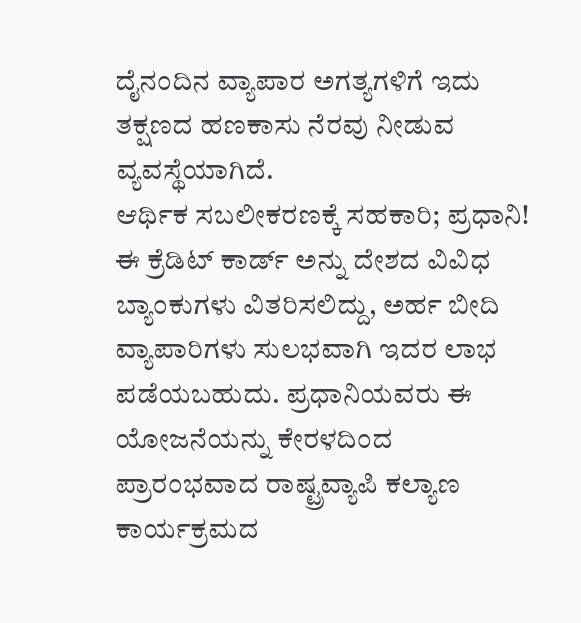ದೈನಂದಿನ ವ್ಯಾಪಾರ ಅಗತ್ಯಗಳಿಗೆ ಇದು ತಕ್ಷಣದ ಹಣಕಾಸು ನೆರವು ನೀಡುವ ವ್ಯವಸ್ಥೆಯಾಗಿದೆ.
ಆರ್ಥಿಕ ಸಬಲೀಕರಣಕ್ಕೆ ಸಹಕಾರಿ; ಪ್ರಧಾನಿ!
ಈ ಕ್ರೆಡಿಟ್ ಕಾರ್ಡ್ ಅನ್ನು ದೇಶದ ವಿವಿಧ ಬ್ಯಾಂಕುಗಳು ವಿತರಿಸಲಿದ್ದು, ಅರ್ಹ ಬೀದಿ ವ್ಯಾಪಾರಿಗಳು ಸುಲಭವಾಗಿ ಇದರ ಲಾಭ ಪಡೆಯಬಹುದು. ಪ್ರಧಾನಿಯವರು ಈ ಯೋಜನೆಯನ್ನು ಕೇರಳದಿಂದ ಪ್ರಾರಂಭವಾದ ರಾಷ್ಟ್ರವ್ಯಾಪಿ ಕಲ್ಯಾಣ ಕಾರ್ಯಕ್ರಮದ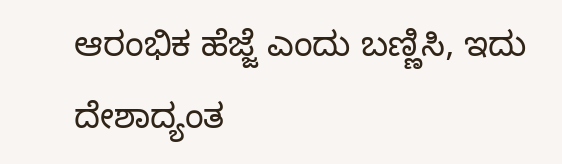ಆರಂಭಿಕ ಹೆಜ್ಜೆ ಎಂದು ಬಣ್ಣಿಸಿ, ಇದು ದೇಶಾದ್ಯಂತ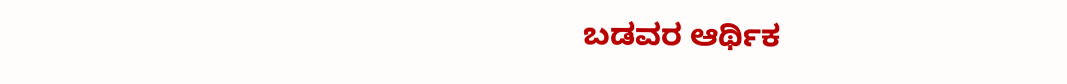ಬಡವರ ಆರ್ಥಿಕ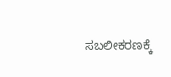ಸಬಲೀಕರಣಕ್ಕೆ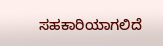ಸಹಕಾರಿಯಾಗಲಿದೆ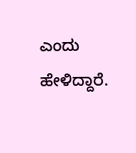ಎಂದು ಹೇಳಿದ್ದಾರೆ.